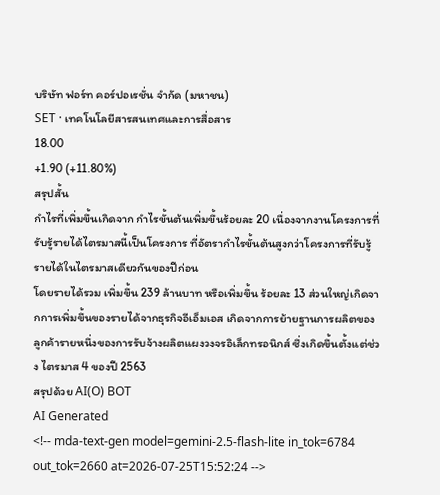บริษัท ฟอร์ท คอร์ปอเรชั่น จำกัด (มหาชน)
SET · เทคโนโลยีสารสนเทศและการสื่อสาร
18.00
+1.90 (+11.80%)
สรุปสั้น
กำไรที่เพิ่มขึ้นเกิดจาก กําไรขั้นต้นเพิ่มขึ้นร้อยละ 20 เนื่องจากงานโครงการที่รับรู้รายได้ไตรมาสนี้เป็นโครงการ ที่อัตรากําไรขั้นต้นสูงกว่าโครงการที่รับรู้รายได้ในไตรมาสเดียวกันของปีก่อน
โดยรายได้รวม เพิ่มขึ้น 239 ล้านบาท หรือเพิ่มขึ้น ร้อยละ 13 ส่วนใหญ่เกิดจากการเพิ่มขึ้นของรายได้จากธุรกิจอีเอ็มเอส เกิดจากการย้ายฐานการผลิตของลูกค้ารายหนึ่งของการรับจ้างผลิตแผงวงจรอิเล็กทรอนิกส์ ซึ่งเกิดขึ้นตั้งแต่ช่วง ไตรมาส 4 ของปี 2563
สรุปด้วย AI(O) BOT
AI Generated
<!-- mda-text-gen model=gemini-2.5-flash-lite in_tok=6784 out_tok=2660 at=2026-07-25T15:52:24 -->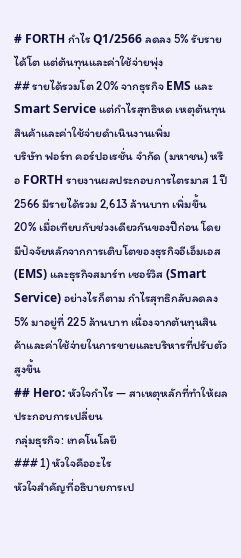# FORTH กำไร Q1/2566 ลดลง 5% รับรายได้โต แต่ต้นทุนและค่าใช้จ่ายพุ่ง
## รายได้รวมโต 20% จากธุรกิจ EMS และ Smart Service แต่กำไรสุทธิหด เหตุต้นทุนสินค้าและค่าใช้จ่ายดำเนินงานเพิ่ม
บริษัท ฟอร์ท คอร์ปอเรชั่น จำกัด (มหาชน) หรือ FORTH รายงานผลประกอบการไตรมาส 1 ปี 2566 มีรายได้รวม 2,613 ล้านบาท เพิ่มขึ้น 20% เมื่อเทียบกับช่วงเดียวกันของปีก่อน โดยมีปัจจัยหลักจากการเติบโตของธุรกิจอีเอ็มเอส (EMS) และธุรกิจสมาร์ท เซอร์วิส (Smart Service) อย่างไรก็ตาม กำไรสุทธิกลับลดลง 5% มาอยู่ที่ 225 ล้านบาท เนื่องจากต้นทุนสินค้าและค่าใช้จ่ายในการขายและบริหารที่ปรับตัวสูงขึ้น
## Hero: หัวใจกำไร — สาเหตุหลักที่ทำให้ผลประกอบการเปลี่ยน
กลุ่มธุรกิจ: เทคโนโลยี
### 1) หัวใจคืออะไร
หัวใจสำคัญที่อธิบายการเป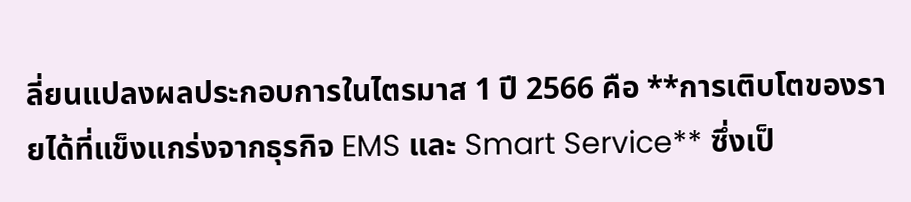ลี่ยนแปลงผลประกอบการในไตรมาส 1 ปี 2566 คือ **การเติบโตของรายได้ที่แข็งแกร่งจากธุรกิจ EMS และ Smart Service** ซึ่งเป็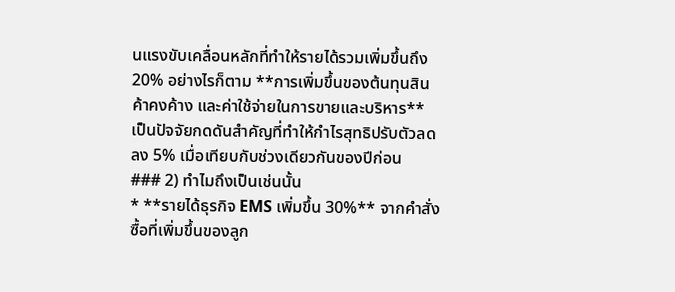นแรงขับเคลื่อนหลักที่ทำให้รายได้รวมเพิ่มขึ้นถึง 20% อย่างไรก็ตาม **การเพิ่มขึ้นของต้นทุนสินค้าคงค้าง และค่าใช้จ่ายในการขายและบริหาร** เป็นปัจจัยกดดันสำคัญที่ทำให้กำไรสุทธิปรับตัวลดลง 5% เมื่อเทียบกับช่วงเดียวกันของปีก่อน
### 2) ทำไมถึงเป็นเช่นนั้น
* **รายได้ธุรกิจ EMS เพิ่มขึ้น 30%** จากคำสั่งซื้อที่เพิ่มขึ้นของลูก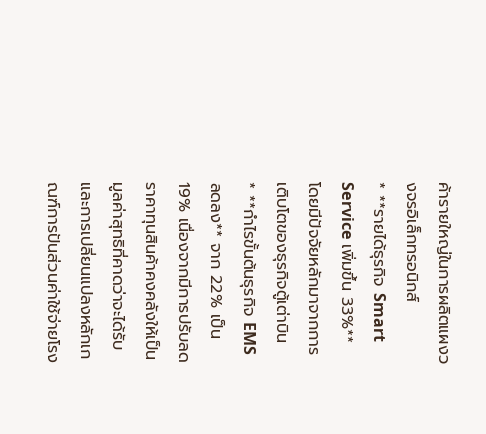ค้ารายใหญ่ในการผลิตแผงวงจรอิเล็กทรอนิกส์
* **รายได้ธุรกิจ Smart Service เพิ่มขึ้น 33%** โดยมีปัจจัยหลักมาจากการเติบโตของธุรกิจตู้เต่าบิน
* **กำไรขั้นต้นธุรกิจ EMS ลดลง** จาก 22% เป็น 19% เนื่องจากมีการปรับลดราคาทุนสินค้าคงคลังให้เป็นมูลค่าสุทธิที่คาดว่าจะได้รับ และการเปลี่ยนแปลงหลักเกณฑ์การปันส่วนค่าใช้จ่ายโรง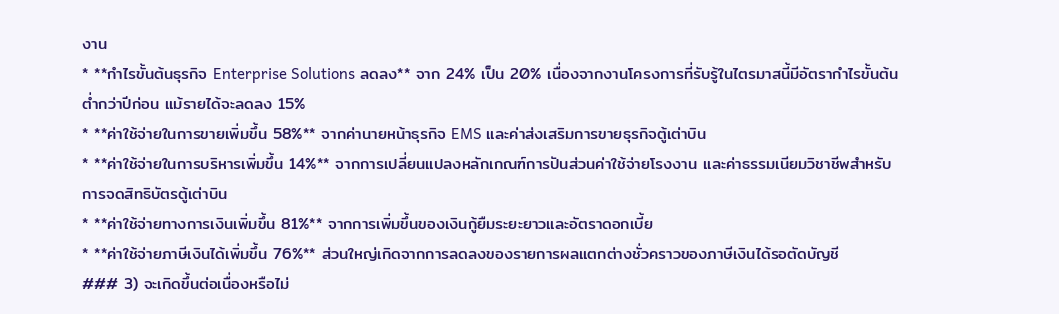งาน
* **กำไรขั้นต้นธุรกิจ Enterprise Solutions ลดลง** จาก 24% เป็น 20% เนื่องจากงานโครงการที่รับรู้ในไตรมาสนี้มีอัตรากำไรขั้นต้นต่ำกว่าปีก่อน แม้รายได้จะลดลง 15%
* **ค่าใช้จ่ายในการขายเพิ่มขึ้น 58%** จากค่านายหน้าธุรกิจ EMS และค่าส่งเสริมการขายธุรกิจตู้เต่าบิน
* **ค่าใช้จ่ายในการบริหารเพิ่มขึ้น 14%** จากการเปลี่ยนแปลงหลักเกณฑ์การปันส่วนค่าใช้จ่ายโรงงาน และค่าธรรมเนียมวิชาชีพสำหรับการจดสิทธิบัตรตู้เต่าบิน
* **ค่าใช้จ่ายทางการเงินเพิ่มขึ้น 81%** จากการเพิ่มขึ้นของเงินกู้ยืมระยะยาวและอัตราดอกเบี้ย
* **ค่าใช้จ่ายภาษีเงินได้เพิ่มขึ้น 76%** ส่วนใหญ่เกิดจากการลดลงของรายการผลแตกต่างชั่วคราวของภาษีเงินได้รอตัดบัญชี
### 3) จะเกิดขึ้นต่อเนื่องหรือไม่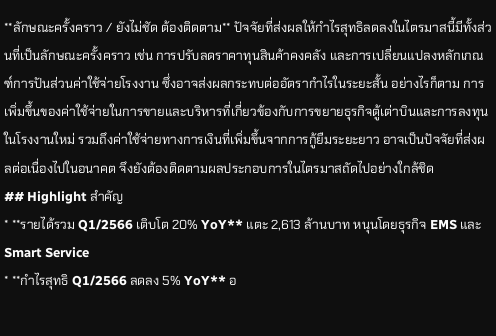**ลักษณะครั้งคราว / ยังไม่ชัด ต้องติดตาม** ปัจจัยที่ส่งผลให้กำไรสุทธิลดลงในไตรมาสนี้มีทั้งส่วนที่เป็นลักษณะครั้งคราว เช่น การปรับลดราคาทุนสินค้าคงคลัง และการเปลี่ยนแปลงหลักเกณฑ์การปันส่วนค่าใช้จ่ายโรงงาน ซึ่งอาจส่งผลกระทบต่ออัตรากำไรในระยะสั้น อย่างไรก็ตาม การเพิ่มขึ้นของค่าใช้จ่ายในการขายและบริหารที่เกี่ยวข้องกับการขยายธุรกิจตู้เต่าบินและการลงทุนในโรงงานใหม่ รวมถึงค่าใช้จ่ายทางการเงินที่เพิ่มขึ้นจากการกู้ยืมระยะยาว อาจเป็นปัจจัยที่ส่งผลต่อเนื่องไปในอนาคต จึงยังต้องติดตามผลประกอบการในไตรมาสถัดไปอย่างใกล้ชิด
## Highlight สำคัญ
* **รายได้รวม Q1/2566 เติบโต 20% YoY** แตะ 2,613 ล้านบาท หนุนโดยธุรกิจ EMS และ Smart Service
* **กำไรสุทธิ Q1/2566 ลดลง 5% YoY** อ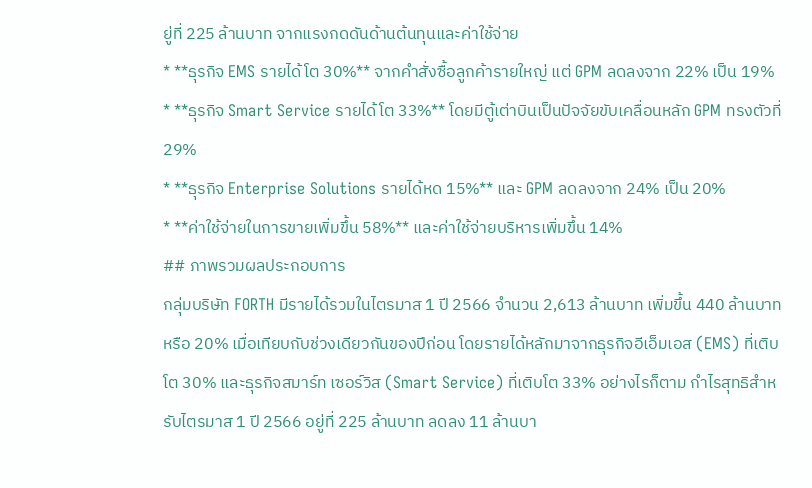ยู่ที่ 225 ล้านบาท จากแรงกดดันด้านต้นทุนและค่าใช้จ่าย
* **ธุรกิจ EMS รายได้โต 30%** จากคำสั่งซื้อลูกค้ารายใหญ่ แต่ GPM ลดลงจาก 22% เป็น 19%
* **ธุรกิจ Smart Service รายได้โต 33%** โดยมีตู้เต่าบินเป็นปัจจัยขับเคลื่อนหลัก GPM ทรงตัวที่ 29%
* **ธุรกิจ Enterprise Solutions รายได้หด 15%** และ GPM ลดลงจาก 24% เป็น 20%
* **ค่าใช้จ่ายในการขายเพิ่มขึ้น 58%** และค่าใช้จ่ายบริหารเพิ่มขึ้น 14%
## ภาพรวมผลประกอบการ
กลุ่มบริษัท FORTH มีรายได้รวมในไตรมาส 1 ปี 2566 จำนวน 2,613 ล้านบาท เพิ่มขึ้น 440 ล้านบาท หรือ 20% เมื่อเทียบกับช่วงเดียวกันของปีก่อน โดยรายได้หลักมาจากธุรกิจอีเอ็มเอส (EMS) ที่เติบโต 30% และธุรกิจสมาร์ท เซอร์วิส (Smart Service) ที่เติบโต 33% อย่างไรก็ตาม กำไรสุทธิสำหรับไตรมาส 1 ปี 2566 อยู่ที่ 225 ล้านบาท ลดลง 11 ล้านบา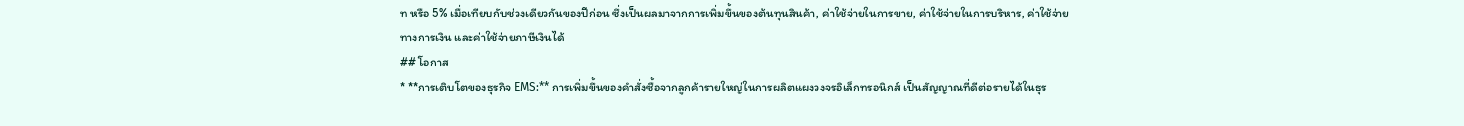ท หรือ 5% เมื่อเทียบกับช่วงเดียวกันของปีก่อน ซึ่งเป็นผลมาจากการเพิ่มขึ้นของต้นทุนสินค้า, ค่าใช้จ่ายในการขาย, ค่าใช้จ่ายในการบริหาร, ค่าใช้จ่ายทางการเงิน และค่าใช้จ่ายภาษีเงินได้
## โอกาส
* **การเติบโตของธุรกิจ EMS:** การเพิ่มขึ้นของคำสั่งซื้อจากลูกค้ารายใหญ่ในการผลิตแผงวงจรอิเล็กทรอนิกส์ เป็นสัญญาณที่ดีต่อรายได้ในธุร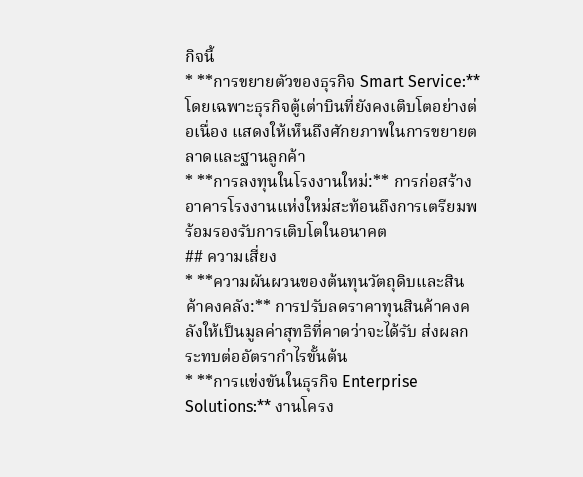กิจนี้
* **การขยายตัวของธุรกิจ Smart Service:** โดยเฉพาะธุรกิจตู้เต่าบินที่ยังคงเติบโตอย่างต่อเนื่อง แสดงให้เห็นถึงศักยภาพในการขยายตลาดและฐานลูกค้า
* **การลงทุนในโรงงานใหม่:** การก่อสร้างอาคารโรงงานแห่งใหม่สะท้อนถึงการเตรียมพร้อมรองรับการเติบโตในอนาคต
## ความเสี่ยง
* **ความผันผวนของต้นทุนวัตถุดิบและสินค้าคงคลัง:** การปรับลดราคาทุนสินค้าคงคลังให้เป็นมูลค่าสุทธิที่คาดว่าจะได้รับ ส่งผลกระทบต่ออัตรากำไรขั้นต้น
* **การแข่งขันในธุรกิจ Enterprise Solutions:** งานโครง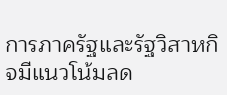การภาครัฐและรัฐวิสาหกิจมีแนวโน้มลด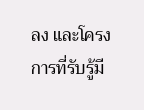ลง และโครงการที่รับรู้มี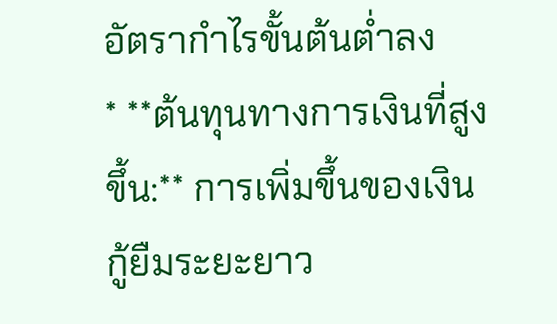อัตรากำไรขั้นต้นต่ำลง
* **ต้นทุนทางการเงินที่สูงขึ้น:** การเพิ่มขึ้นของเงินกู้ยืมระยะยาว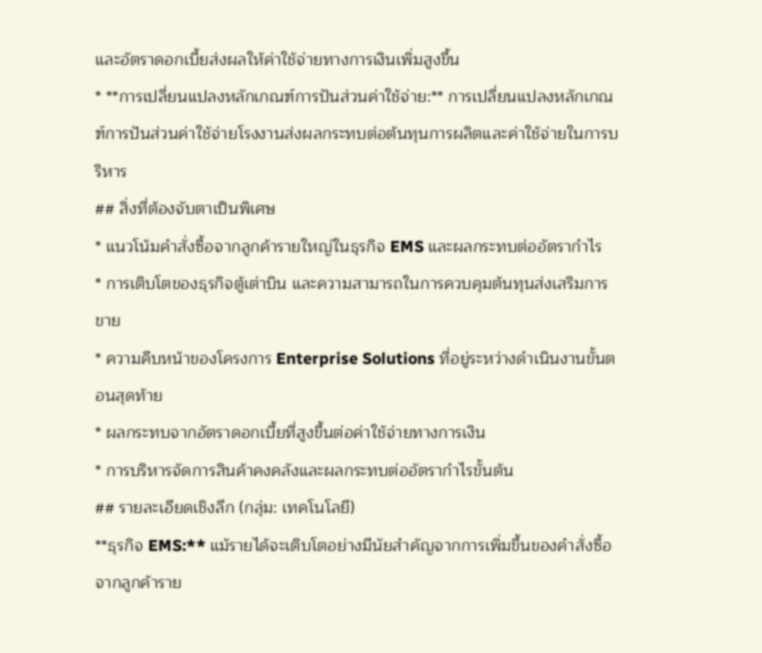และอัตราดอกเบี้ยส่งผลให้ค่าใช้จ่ายทางการเงินเพิ่มสูงขึ้น
* **การเปลี่ยนแปลงหลักเกณฑ์การปันส่วนค่าใช้จ่าย:** การเปลี่ยนแปลงหลักเกณฑ์การปันส่วนค่าใช้จ่ายโรงงานส่งผลกระทบต่อต้นทุนการผลิตและค่าใช้จ่ายในการบริหาร
## สิ่งที่ต้องจับตาเป็นพิเศษ
* แนวโน้มคำสั่งซื้อจากลูกค้ารายใหญ่ในธุรกิจ EMS และผลกระทบต่ออัตรากำไร
* การเติบโตของธุรกิจตู้เต่าบิน และความสามารถในการควบคุมต้นทุนส่งเสริมการขาย
* ความคืบหน้าของโครงการ Enterprise Solutions ที่อยู่ระหว่างดำเนินงานขั้นตอนสุดท้าย
* ผลกระทบจากอัตราดอกเบี้ยที่สูงขึ้นต่อค่าใช้จ่ายทางการเงิน
* การบริหารจัดการสินค้าคงคลังและผลกระทบต่ออัตรากำไรขั้นต้น
## รายละเอียดเชิงลึก (กลุ่ม: เทคโนโลยี)
**ธุรกิจ EMS:** แม้รายได้จะเติบโตอย่างมีนัยสำคัญจากการเพิ่มขึ้นของคำสั่งซื้อจากลูกค้าราย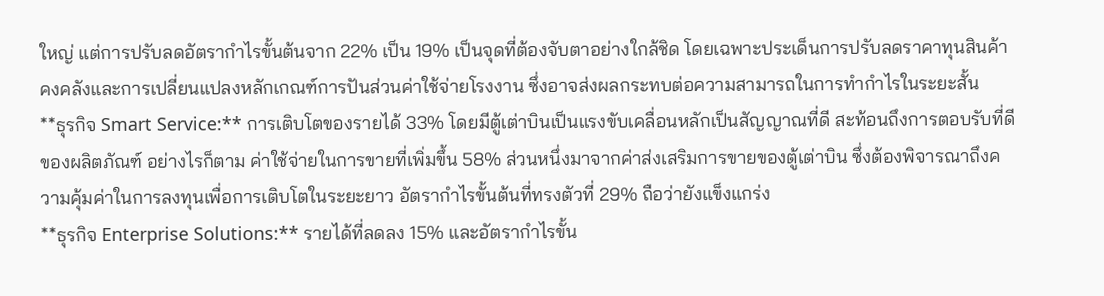ใหญ่ แต่การปรับลดอัตรากำไรขั้นต้นจาก 22% เป็น 19% เป็นจุดที่ต้องจับตาอย่างใกล้ชิด โดยเฉพาะประเด็นการปรับลดราคาทุนสินค้าคงคลังและการเปลี่ยนแปลงหลักเกณฑ์การปันส่วนค่าใช้จ่ายโรงงาน ซึ่งอาจส่งผลกระทบต่อความสามารถในการทำกำไรในระยะสั้น
**ธุรกิจ Smart Service:** การเติบโตของรายได้ 33% โดยมีตู้เต่าบินเป็นแรงขับเคลื่อนหลักเป็นสัญญาณที่ดี สะท้อนถึงการตอบรับที่ดีของผลิตภัณฑ์ อย่างไรก็ตาม ค่าใช้จ่ายในการขายที่เพิ่มขึ้น 58% ส่วนหนึ่งมาจากค่าส่งเสริมการขายของตู้เต่าบิน ซึ่งต้องพิจารณาถึงความคุ้มค่าในการลงทุนเพื่อการเติบโตในระยะยาว อัตรากำไรขั้นต้นที่ทรงตัวที่ 29% ถือว่ายังแข็งแกร่ง
**ธุรกิจ Enterprise Solutions:** รายได้ที่ลดลง 15% และอัตรากำไรขั้น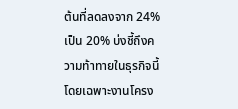ต้นที่ลดลงจาก 24% เป็น 20% บ่งชี้ถึงความท้าทายในธุรกิจนี้ โดยเฉพาะงานโครง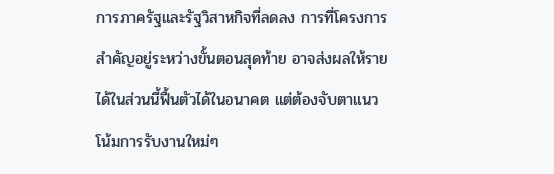การภาครัฐและรัฐวิสาหกิจที่ลดลง การที่โครงการสำคัญอยู่ระหว่างขั้นตอนสุดท้าย อาจส่งผลให้รายได้ในส่วนนี้ฟื้นตัวได้ในอนาคต แต่ต้องจับตาแนวโน้มการรับงานใหม่ๆ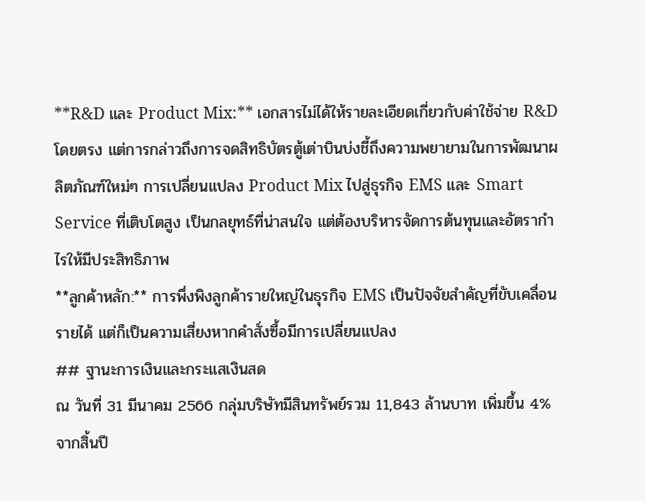**R&D และ Product Mix:** เอกสารไม่ได้ให้รายละเอียดเกี่ยวกับค่าใช้จ่าย R&D โดยตรง แต่การกล่าวถึงการจดสิทธิบัตรตู้เต่าบินบ่งชี้ถึงความพยายามในการพัฒนาผลิตภัณฑ์ใหม่ๆ การเปลี่ยนแปลง Product Mix ไปสู่ธุรกิจ EMS และ Smart Service ที่เติบโตสูง เป็นกลยุทธ์ที่น่าสนใจ แต่ต้องบริหารจัดการต้นทุนและอัตรากำไรให้มีประสิทธิภาพ
**ลูกค้าหลัก:** การพึ่งพิงลูกค้ารายใหญ่ในธุรกิจ EMS เป็นปัจจัยสำคัญที่ขับเคลื่อนรายได้ แต่ก็เป็นความเสี่ยงหากคำสั่งซื้อมีการเปลี่ยนแปลง
## ฐานะการเงินและกระแสเงินสด
ณ วันที่ 31 มีนาคม 2566 กลุ่มบริษัทมีสินทรัพย์รวม 11,843 ล้านบาท เพิ่มขึ้น 4% จากสิ้นปี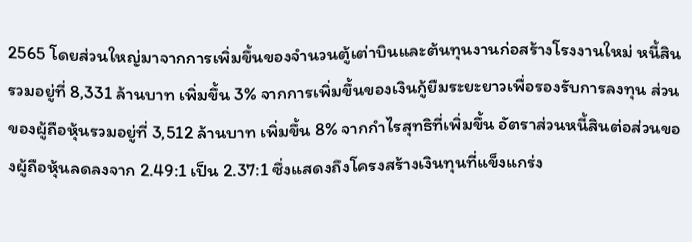2565 โดยส่วนใหญ่มาจากการเพิ่มขึ้นของจำนวนตู้เต่าบินและต้นทุนงานก่อสร้างโรงงานใหม่ หนี้สินรวมอยู่ที่ 8,331 ล้านบาท เพิ่มขึ้น 3% จากการเพิ่มขึ้นของเงินกู้ยืมระยะยาวเพื่อรองรับการลงทุน ส่วนของผู้ถือหุ้นรวมอยู่ที่ 3,512 ล้านบาท เพิ่มขึ้น 8% จากกำไรสุทธิที่เพิ่มขึ้น อัตราส่วนหนี้สินต่อส่วนของผู้ถือหุ้นลดลงจาก 2.49:1 เป็น 2.37:1 ซึ่งแสดงถึงโครงสร้างเงินทุนที่แข็งแกร่ง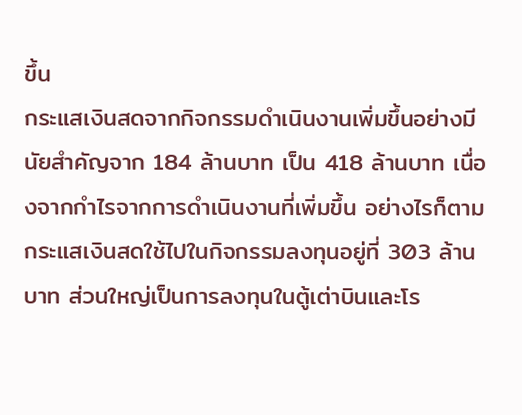ขึ้น
กระแสเงินสดจากกิจกรรมดำเนินงานเพิ่มขึ้นอย่างมีนัยสำคัญจาก 184 ล้านบาท เป็น 418 ล้านบาท เนื่องจากกำไรจากการดำเนินงานที่เพิ่มขึ้น อย่างไรก็ตาม กระแสเงินสดใช้ไปในกิจกรรมลงทุนอยู่ที่ 303 ล้านบาท ส่วนใหญ่เป็นการลงทุนในตู้เต่าบินและโร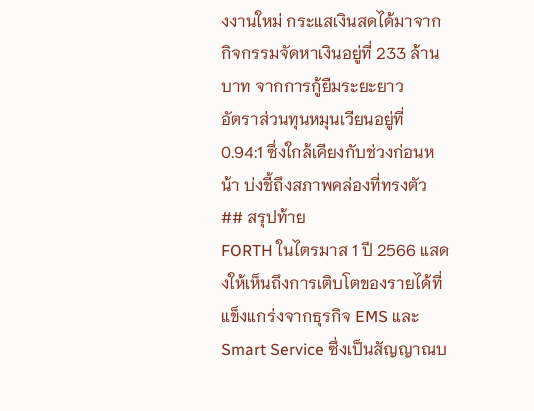งงานใหม่ กระแสเงินสดได้มาจากกิจกรรมจัดหาเงินอยู่ที่ 233 ล้านบาท จากการกู้ยืมระยะยาว
อัตราส่วนทุนหมุนเวียนอยู่ที่ 0.94:1 ซึ่งใกล้เคียงกับช่วงก่อนหน้า บ่งชี้ถึงสภาพคล่องที่ทรงตัว
## สรุปท้าย
FORTH ในไตรมาส 1 ปี 2566 แสดงให้เห็นถึงการเติบโตของรายได้ที่แข็งแกร่งจากธุรกิจ EMS และ Smart Service ซึ่งเป็นสัญญาณบ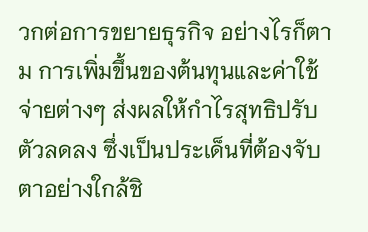วกต่อการขยายธุรกิจ อย่างไรก็ตาม การเพิ่มขึ้นของต้นทุนและค่าใช้จ่ายต่างๆ ส่งผลให้กำไรสุทธิปรับตัวลดลง ซึ่งเป็นประเด็นที่ต้องจับตาอย่างใกล้ชิ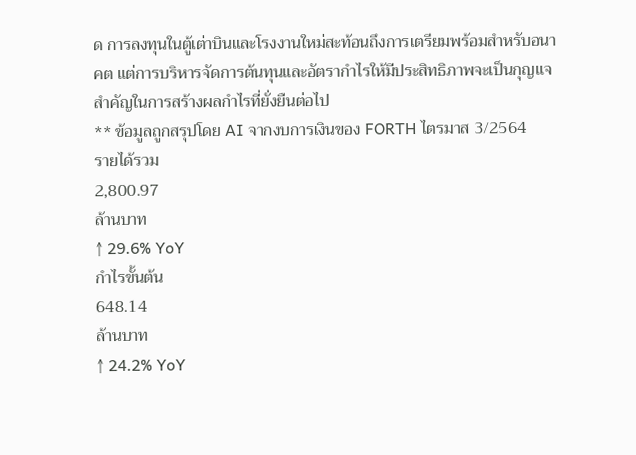ด การลงทุนในตู้เต่าบินและโรงงานใหม่สะท้อนถึงการเตรียมพร้อมสำหรับอนาคต แต่การบริหารจัดการต้นทุนและอัตรากำไรให้มีประสิทธิภาพจะเป็นกุญแจสำคัญในการสร้างผลกำไรที่ยั่งยืนต่อไป
** ข้อมูลถูกสรุปโดย AI จากงบการเงินของ FORTH ไตรมาส 3/2564
รายได้รวม
2,800.97
ล้านบาท
↑ 29.6% YoY
กำไรขั้นต้น
648.14
ล้านบาท
↑ 24.2% YoY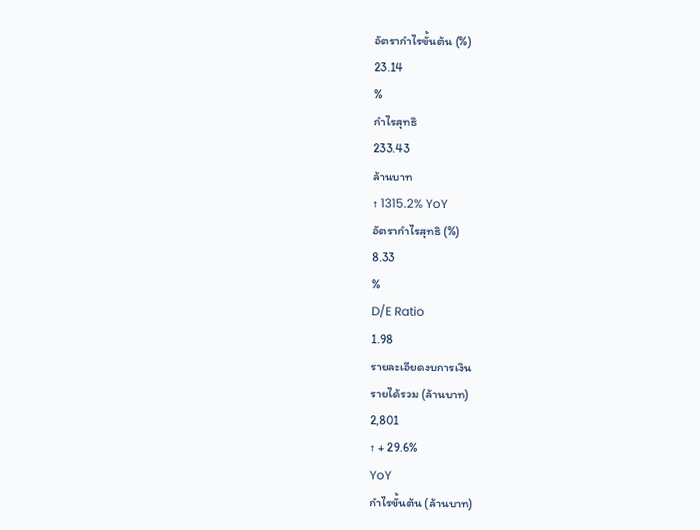อัตรากำไรขั้นต้น (%)
23.14
%
กำไรสุทธิ
233.43
ล้านบาท
↑ 1315.2% YoY
อัตรากำไรสุทธิ (%)
8.33
%
D/E Ratio
1.98
รายละเอียดงบการเงิน
รายได้รวม (ล้านบาท)
2,801
↑ + 29.6%
YoY
กำไรขั้นต้น (ล้านบาท)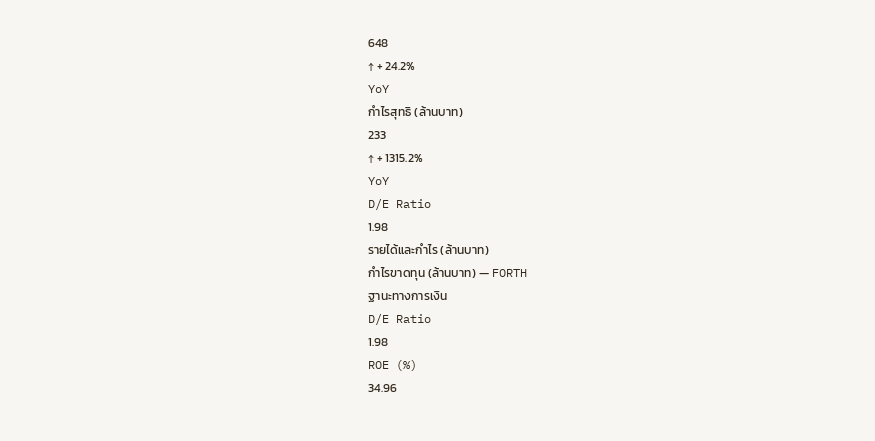648
↑ + 24.2%
YoY
กำไรสุทธิ (ล้านบาท)
233
↑ + 1315.2%
YoY
D/E Ratio
1.98
รายได้และกำไร (ล้านบาท)
กำไรขาดทุน (ล้านบาท) — FORTH
ฐานะทางการเงิน
D/E Ratio
1.98
ROE (%)
34.96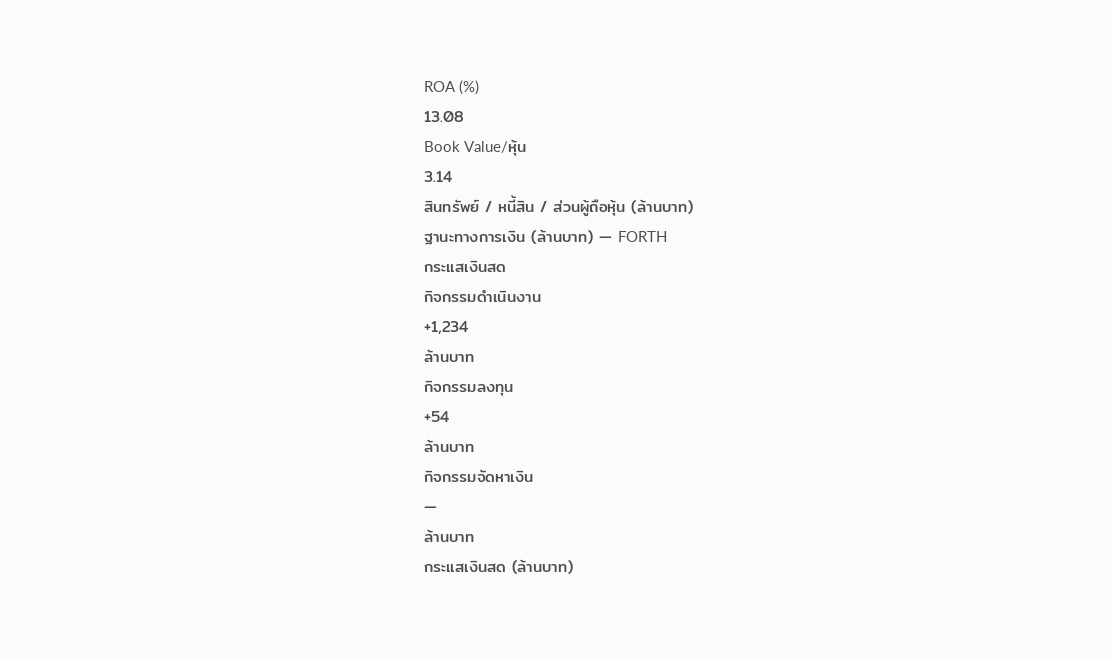ROA (%)
13.08
Book Value/หุ้น
3.14
สินทรัพย์ / หนี้สิน / ส่วนผู้ถือหุ้น (ล้านบาท)
ฐานะทางการเงิน (ล้านบาท) — FORTH
กระแสเงินสด
กิจกรรมดำเนินงาน
+1,234
ล้านบาท
กิจกรรมลงทุน
+54
ล้านบาท
กิจกรรมจัดหาเงิน
—
ล้านบาท
กระแสเงินสด (ล้านบาท)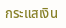กระแสเงิน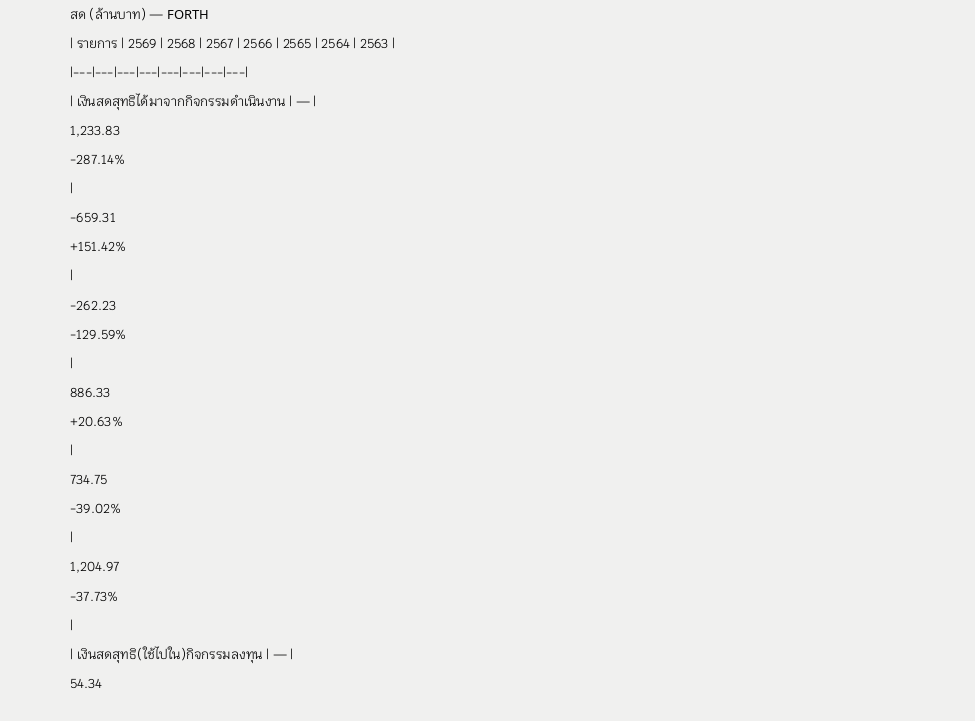สด (ล้านบาท) — FORTH
| รายการ | 2569 | 2568 | 2567 | 2566 | 2565 | 2564 | 2563 |
|---|---|---|---|---|---|---|---|
| เงินสดสุทธิได้มาจากกิจกรรมดำเนินงาน | — |
1,233.83
-287.14%
|
-659.31
+151.42%
|
-262.23
-129.59%
|
886.33
+20.63%
|
734.75
-39.02%
|
1,204.97
-37.73%
|
| เงินสดสุทธิ(ใช้ไปใน)กิจกรรมลงทุน | — |
54.34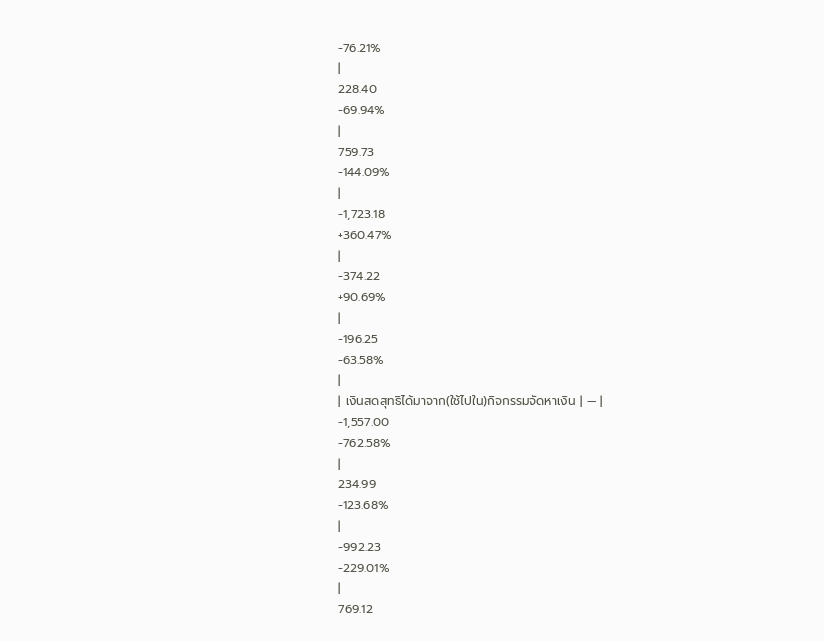-76.21%
|
228.40
-69.94%
|
759.73
-144.09%
|
-1,723.18
+360.47%
|
-374.22
+90.69%
|
-196.25
-63.58%
|
| เงินสดสุทธิได้มาจาก(ใช้ไปใน)กิจกรรมจัดหาเงิน | — |
-1,557.00
-762.58%
|
234.99
-123.68%
|
-992.23
-229.01%
|
769.12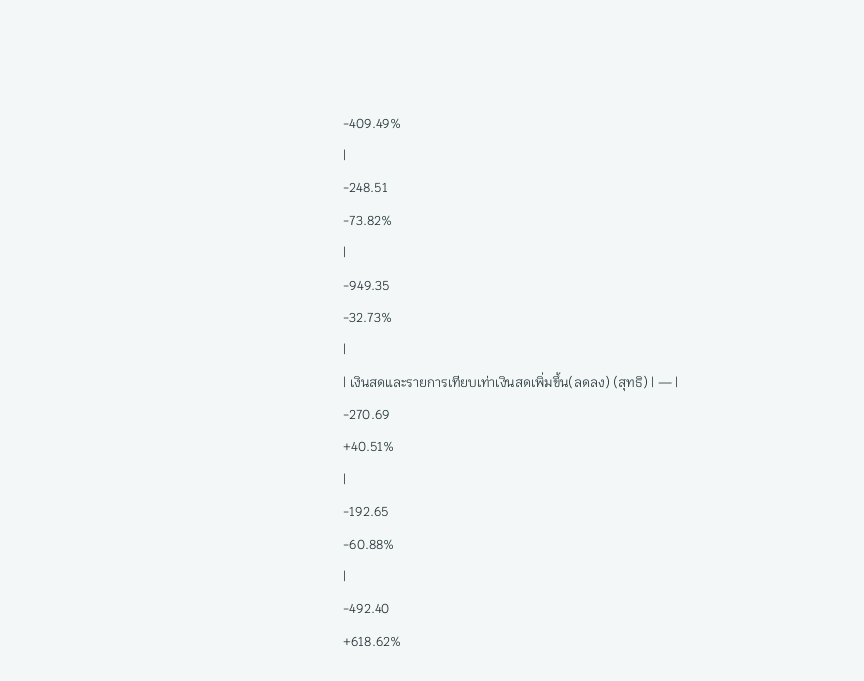-409.49%
|
-248.51
-73.82%
|
-949.35
-32.73%
|
| เงินสดและรายการเทียบเท่าเงินสดเพิ่มขึ้น(ลดลง) (สุทธิ) | — |
-270.69
+40.51%
|
-192.65
-60.88%
|
-492.40
+618.62%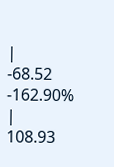|
-68.52
-162.90%
|
108.93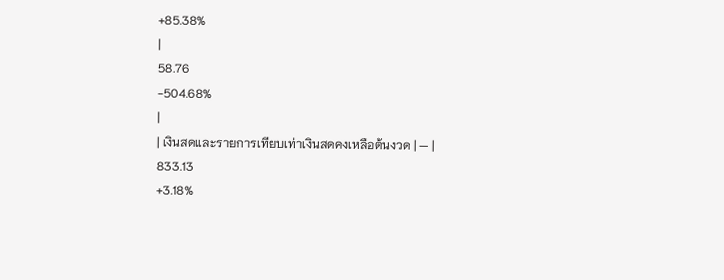+85.38%
|
58.76
-504.68%
|
| เงินสดและรายการเทียบเท่าเงินสดคงเหลือต้นงวด | — |
833.13
+3.18%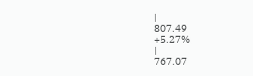|
807.49
+5.27%
|
767.07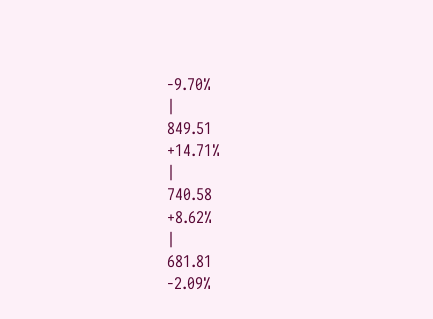-9.70%
|
849.51
+14.71%
|
740.58
+8.62%
|
681.81
-2.09%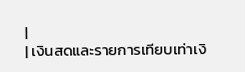|
| เงินสดและรายการเทียบเท่าเงิ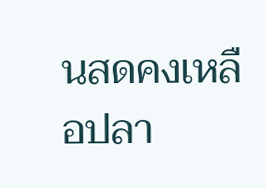นสดคงเหลือปลา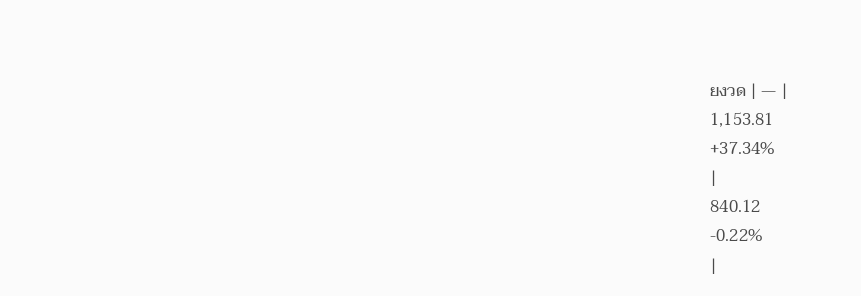ยงวด | — |
1,153.81
+37.34%
|
840.12
-0.22%
|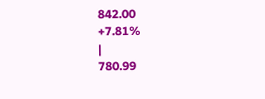842.00
+7.81%
|
780.99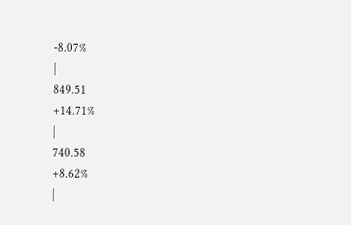-8.07%
|
849.51
+14.71%
|
740.58
+8.62%
|